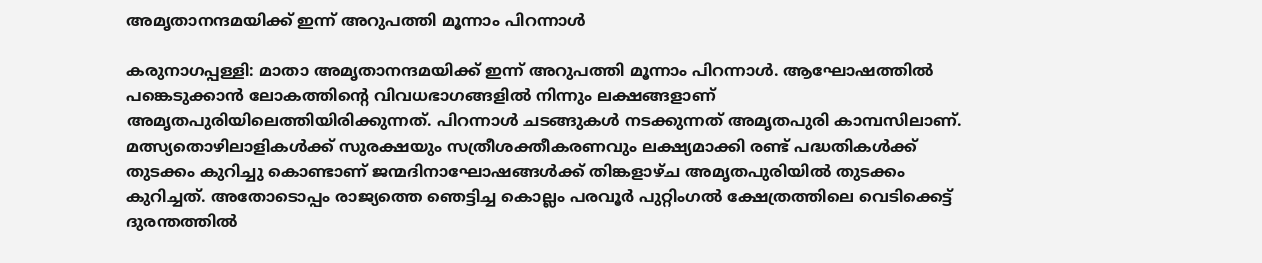അമൃതാനന്ദമയിക്ക് ഇന്ന് അറുപത്തി മൂന്നാം പിറന്നാള്‍

കരുനാഗപ്പള്ളി: മാതാ അമൃതാനന്ദമയിക്ക് ഇന്ന് അറുപത്തി മൂന്നാം പിറന്നാള്‍. ആഘോഷത്തില്‍ പങ്കെടുക്കാന്‍ ലോകത്തിന്റെ വിവധഭാഗങ്ങളില്‍ നിന്നും ലക്ഷങ്ങളാണ് അമൃതപുരിയിലെത്തിയിരിക്കുന്നത്. പിറന്നാള്‍ ചടങ്ങുകള്‍ നടക്കുന്നത് അമൃതപുരി കാമ്പസിലാണ്. മത്സ്യതൊഴിലാളികള്‍ക്ക് സുരക്ഷയും സത്രീശക്തീകരണവും ലക്ഷ്യമാക്കി രണ്ട് പദ്ധതികള്‍ക്ക് തുടക്കം കുറിച്ചു കൊണ്ടാണ് ജന്മദിനാഘോഷങ്ങള്‍ക്ക് തിങ്കളാഴ്ച അമൃതപുരിയില്‍ തുടക്കം കുറിച്ചത്. അതോടൊപ്പം രാജ്യത്തെ ഞെട്ടിച്ച കൊല്ലം പരവൂര്‍ പുറ്റിംഗല്‍ ക്ഷേത്രത്തിലെ വെടിക്കെട്ട് ദുരന്തത്തില്‍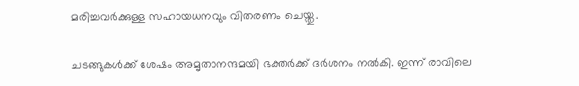മരിച്ചവര്‍ക്കുള്ള സഹായധനവും വിതരണം ചെയ്തു.

ചടങ്ങുകള്‍ക്ക് ശേഷം അമൃതാനന്ദമയി ഭക്തര്‍ക്ക് ദര്‍ശനം നല്‍കി. ഇന്ന് രാവിലെ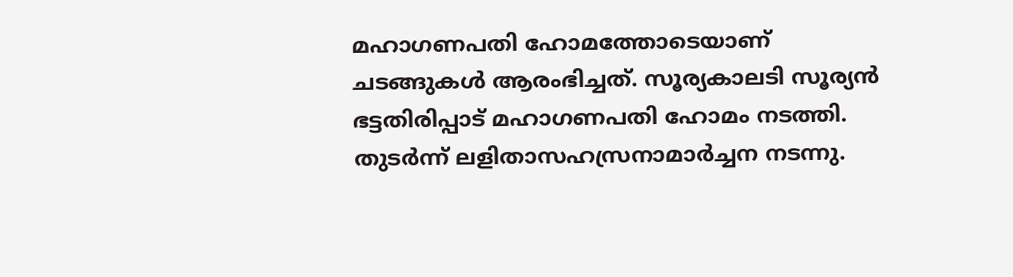മഹാഗണപതി ഹോമത്തോടെയാണ് ചടങ്ങുകള്‍ ആരംഭിച്ചത്. സൂര്യകാലടി സൂര്യന്‍ ഭട്ടതിരിപ്പാട് മഹാഗണപതി ഹോമം നടത്തി. തുടര്‍ന്ന് ലളിതാസഹസ്രനാമാര്‍ച്ചന നടന്നു.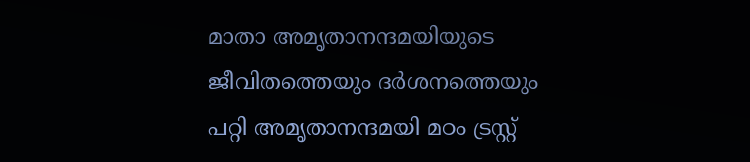മാതാ അമൃതാനന്ദമയിയുടെ ജീവിതത്തെയും ദര്‍ശനത്തെയും പറ്റി അമൃതാനന്ദമയി മഠം ട്രസ്റ്റ്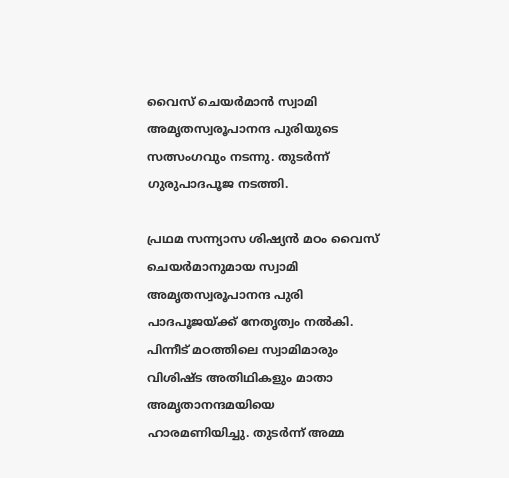വൈസ് ചെയര്‍മാന്‍ സ്വാമി അമൃതസ്വരൂപാനന്ദ പുരിയുടെ സത്സംഗവും നടന്നു. തുടര്‍ന്ന് ഗുരുപാദപൂജ നടത്തി.

പ്രഥമ സന്ന്യാസ ശിഷ്യന്‍ മഠം വൈസ് ചെയര്‍മാനുമായ സ്വാമി അമൃതസ്വരൂപാനന്ദ പുരി പാദപൂജയ്ക്ക് നേതൃത്വം നല്‍കി. പിന്നീട് മഠത്തിലെ സ്വാമിമാരും വിശിഷ്ട അതിഥികളും മാതാ അമൃതാനന്ദമയിയെ ഹാരമണിയിച്ചു. തുടര്‍ന്ന് അമ്മ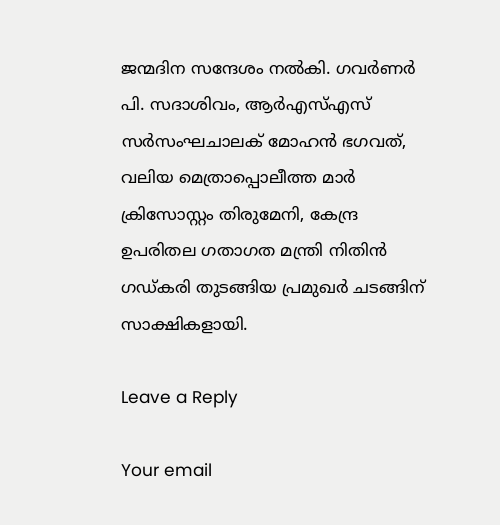ജന്മദിന സന്ദേശം നല്‍കി. ഗവര്‍ണര്‍ പി. സദാശിവം, ആര്‍എസ്എസ് സര്‍സംഘചാലക് മോഹന്‍ ഭഗവത്, വലിയ മെത്രാപ്പൊലീത്ത മാര്‍ ക്രിസോസ്റ്റം തിരുമേനി, കേന്ദ്ര ഉപരിതല ഗതാഗത മന്ത്രി നിതിന്‍ ഗഡ്കരി തുടങ്ങിയ പ്രമുഖര്‍ ചടങ്ങിന് സാക്ഷികളായി.

Leave a Reply

Your email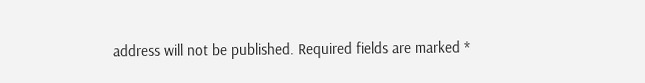address will not be published. Required fields are marked *